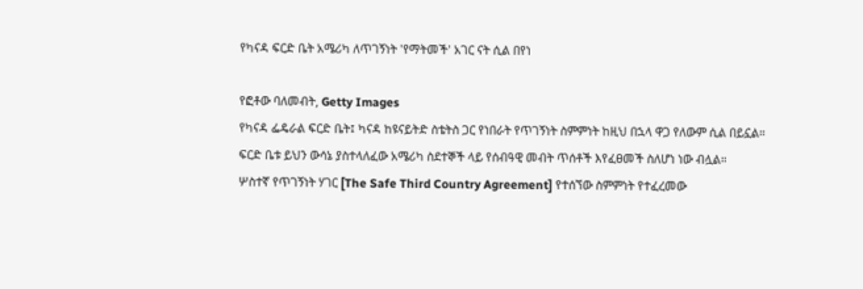የካናዳ ፍርድ ቤት አሜሪካ ለጥገኝነት 'የማትመች' አገር ናት ሲል በየነ

የፎቶው ባለመብት, Getty Images
የካናዳ ፌዴራል ፍርድ ቤት፤ ካናዳ ከዩናይትድ ስቴትስ ጋር የነበራት የጥገኝነት ስምምነት ከዚህ በኋላ ዋጋ የለውም ሲል በይኗል።
ፍርድ ቤቱ ይህን ውሳኔ ያስተላለፈው አሜሪካ ስደተኞች ላይ የሰብዓዊ መብት ጥሰቶች እየፈፀመች ስለሆነ ነው ብሏል።
ሦስተኛ የጥገኝነት ሃገር [The Safe Third Country Agreement] የተሰኘው ስምምነት የተፈረመው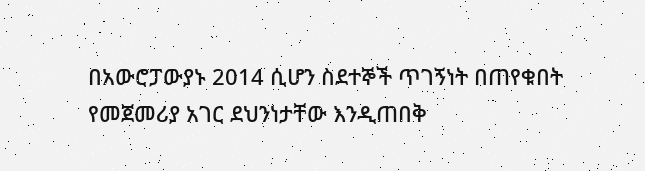በአውሮፓውያኑ 2014 ሲሆን ስደተኞች ጥገኝነት በጠየቁበት የመጀመሪያ አገር ደህንነታቸው እንዲጠበቅ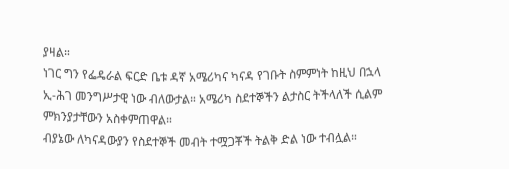ያዛል።
ነገር ግን የፌዴራል ፍርድ ቤቱ ዳኛ አሜሪካና ካናዳ የገቡት ስምምነት ከዚህ በኋላ ኢ-ሕገ መንግሥታዊ ነው ብለውታል። አሜሪካ ስደተኞችን ልታስር ትችላለች ሲልም ምክንያታቸውን አስቀምጠዋል።
ብያኔው ለካናዳውያን የስደተኞች መብት ተሟጋቾች ትልቅ ድል ነው ተብሏል።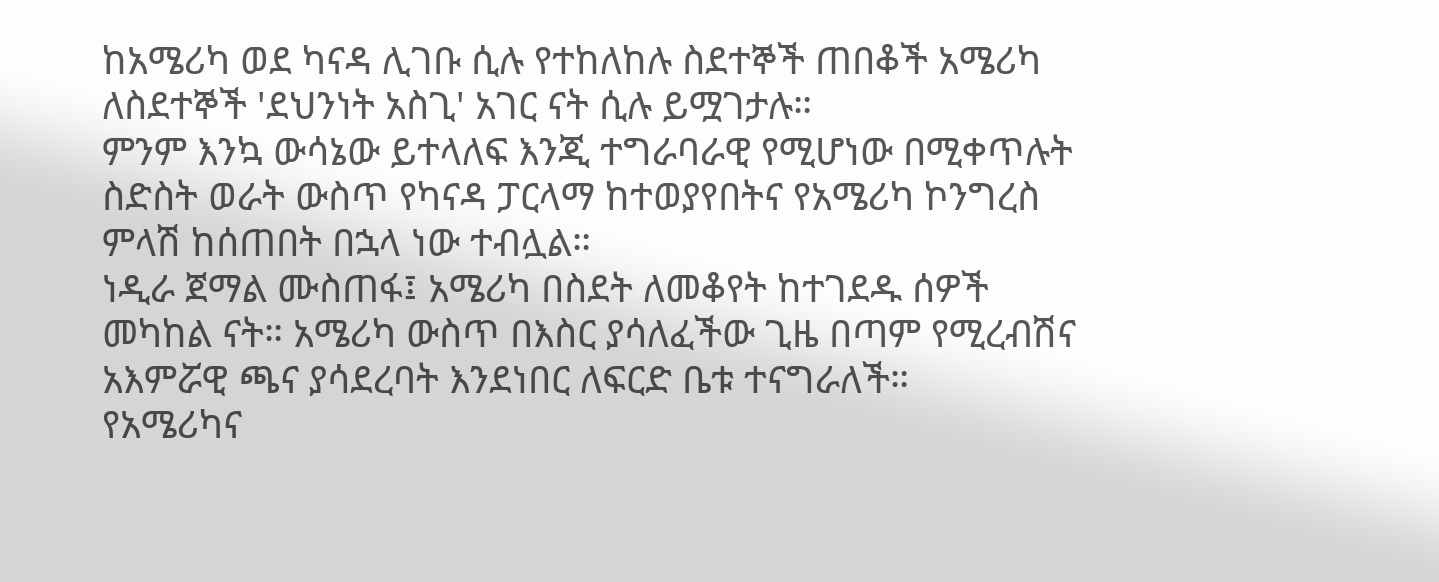ከአሜሪካ ወደ ካናዳ ሊገቡ ሲሉ የተከለከሉ ስደተኞች ጠበቆች አሜሪካ ለስደተኞች 'ደህንነት አስጊ' አገር ናት ሲሉ ይሟገታሉ።
ምንም እንኳ ውሳኔው ይተላለፍ እንጂ ተግራባራዊ የሚሆነው በሚቀጥሉት ስድስት ወራት ውስጥ የካናዳ ፓርላማ ከተወያየበትና የአሜሪካ ኮንግረስ ምላሽ ከሰጠበት በኋላ ነው ተብሏል።
ነዲራ ጀማል ሙስጠፋ፤ አሜሪካ በስደት ለመቆየት ከተገደዱ ሰዎች መካከል ናት። አሜሪካ ውስጥ በእስር ያሳለፈችው ጊዜ በጣም የሚረብሽና አእምሯዊ ጫና ያሳደረባት እንደነበር ለፍርድ ቤቱ ተናግራለች።
የአሜሪካና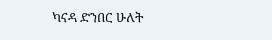ካናዳ ድንበር ሁለት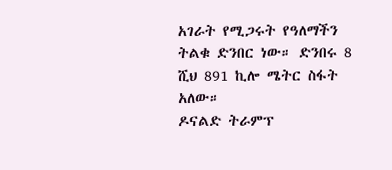አገራት የሚጋሩት የዓለማችን ትልቁ ድንበር ነው። ድንበሩ 8 ሺህ 891 ኪሎ ሜትር ስፋት አለው።
ዶናልድ ትራምፕ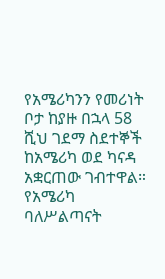የአሜሪካንን የመሪነት ቦታ ከያዙ በኋላ 58 ሺህ ገደማ ስደተኞች ከአሜሪካ ወደ ካናዳ አቋርጠው ገብተዋል።
የአሜሪካ ባለሥልጣናት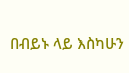በብይኑ ላይ እስካሁን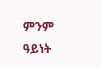ምንም ዓይነት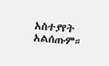አስተያየት አልሰጡም።